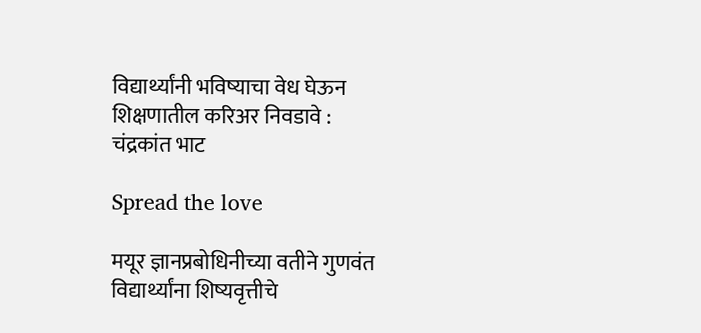विद्यार्थ्यांनी भविष्याचा वेध घेऊन शिक्षणातील करिअर निवडावे : चंद्रकांत भाट

Spread the love

मयूर ज्ञानप्रबोधिनीच्या वतीने गुणवंत विद्यार्थ्यांना शिष्यवृत्तीचे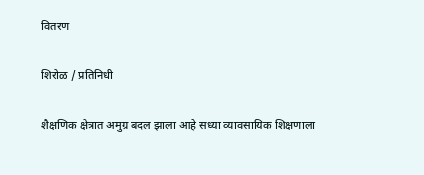वितरण

शिरोळ / प्रतिनिधी

शैक्षणिक क्षेत्रात अमुग्र बदल झाला आहे सध्या व्यावसायिक शिक्षणाला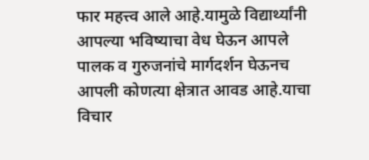फार महत्त्व आले आहे.यामुळे विद्यार्थ्यांनी आपल्या भविष्याचा वेध घेऊन आपले पालक व गुरुजनांचे मार्गदर्शन घेऊनच आपली कोणत्या क्षेत्रात आवड आहे.याचा विचार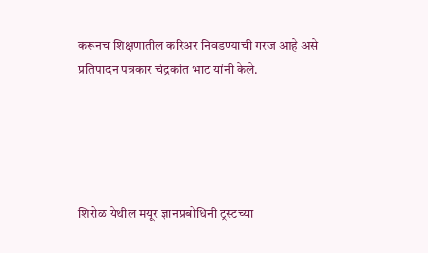करूनच शिक्षणातील करिअर निवडण्याची गरज आहे असे प्रतिपादन पत्रकार चंद्रकांत भाट यांनी केले.





शिरोळ येथील मयूर ज्ञानप्रबोधिनी ट्रस्टच्या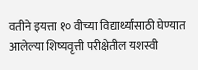वतीने इयत्ता १० वीच्या विद्यार्थ्यांसाठी घेण्यात आलेल्या शिष्यवृत्ती परीक्षेतील यशस्वी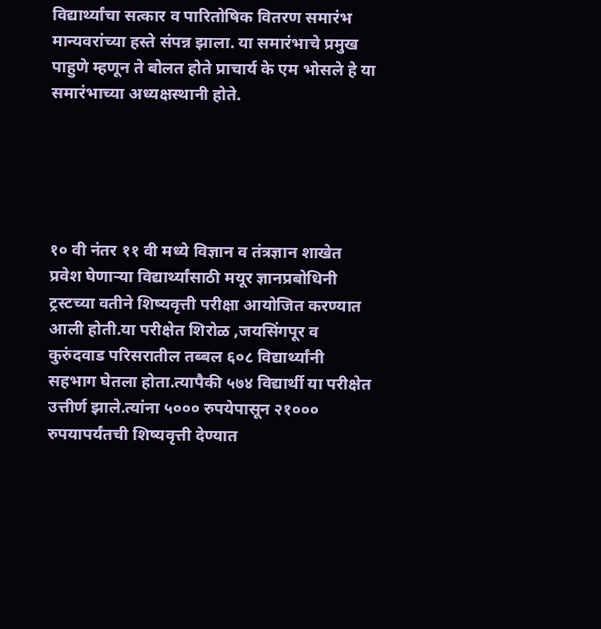विद्यार्थ्यांचा सत्कार व पारितोषिक वितरण समारंभ मान्यवरांच्या हस्ते संपन्न झाला. या समारंभाचे प्रमुख पाहुणे म्हणून ते बोलत होते प्राचार्य के एम भोसले हे या समारंभाच्या अध्यक्षस्थानी होते.





१० वी नंतर ११ वी मध्ये विज्ञान व तंत्रज्ञान शाखेत प्रवेश घेणाऱ्या विद्यार्थ्यांसाठी मयूर ज्ञानप्रबोधिनी ट्रस्टच्या वतीने शिष्यवृत्ती परीक्षा आयोजित करण्यात आली होती.या परीक्षेत शिरोळ ,जयसिंगपूर व कुरुंदवाड परिसरातील तब्बल ६०८ विद्यार्थ्यांनी सहभाग घेतला होता.त्यापैकी ५७४ विद्यार्थी या परीक्षेत उत्तीर्ण झाले.त्यांना ५००० रुपयेपासून २१००० रुपयापर्यंतची शिष्यवृत्ती देण्यात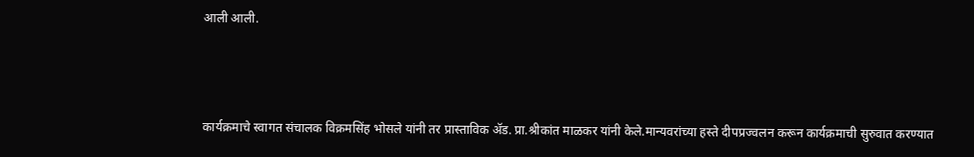आली आली.



कार्यक्रमाचे स्वागत संचालक विक्रमसिंह भोसले यांनी तर प्रास्ताविक ॲड. प्रा.श्रीकांत माळकर यांनी केले.मान्यवरांच्या हस्ते दीपप्रज्वलन करून कार्यक्रमाची सुरुवात करण्यात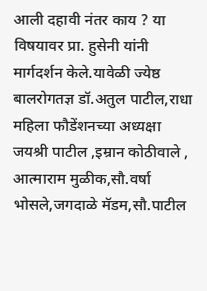आली दहावी नंतर काय ? या विषयावर प्रा. हुसेनी यांनी मार्गदर्शन केले.यावेळी ज्येष्ठ बालरोगतज्ञ डॉ.अतुल पाटील,राधा महिला फौडेंशनच्या अध्यक्षा जयश्री पाटील ,इम्रान कोठीवाले , आत्माराम मुळीक,सौ.वर्षा भोसले,जगदाळे मॅडम,सौ.पाटील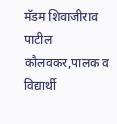मॅडम शिवाजीराव पाटील कौलवकर,पालक व विद्यार्थी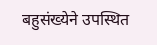बहुसंख्येने उपस्थित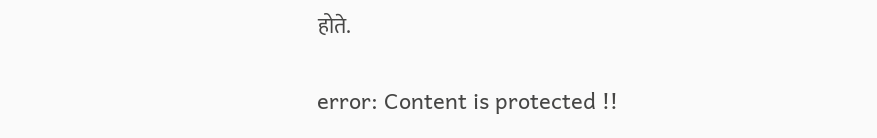होते.

error: Content is protected !!